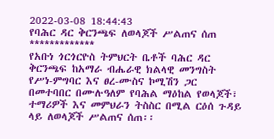2022-03-08 18:44:43
የባሕር ዳር ቅርንጫፍ ለወላጆች ሥልጠና ሰጠ
*************
የአቡነ ጎርጎርዮስ ትምህርት ቤቶች ባሕር ዳር ቅርንጫፍ ከአማራ ብሔራዊ ክልላዊ መንግስት የሥነ-ምግባር እና ፀረ-ሙስና ኮሚሽን ጋር በመተባበር በሙሉዓለም የባሕል ማዕከል የወላጆች፣ ተማሪዎች እና መምህራን ትስስር በሚል ርዕሰ ጉዳይ ላይ ለወላጆች ሥልጠና ሰጠ፡፡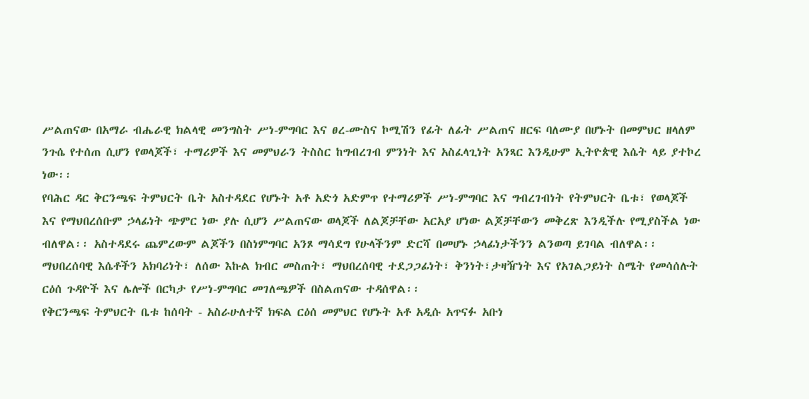ሥልጠናው በአማራ ብሔራዊ ክልላዊ መንግስት ሥነ-ምግባር እና ፀረ-ሙስና ኮሚሽን የፊት ለፊት ሥልጠና ዘርፍ ባለሙያ በሆኑት በመምህር ዘላለም ንጉሴ የተሰጠ ሲሆን የወላጆች፣ ተማሪዎች እና መምህራን ትስስር ከግብረገብ ምንነት እና አስፈላጊነት አንጻር እንዲሁም ኢትዮጵዊ እሴት ላይ ያተኮረ ነው፡፡
የባሕር ዳር ቅርንጫፍ ትምህርት ቤት አስተዳደር የሆኑት አቶ አድጎ አድምጥ የተማሪዎች ሥነ-ምግባር እና ግብረገብነት የትምህርት ቤቱ፣ የወላጆች እና የማህበረሰቡም ኃላፊነት ጭምር ነው ያሉ ሲሆን ሥልጠናው ወላጆች ለልጆቻቸው አርአያ ሆነው ልጆቻቸውን መቅረጽ እንዲችሉ የሚያስችል ነው ብለዋል፡፡ አስተዳደሩ ጨምረውም ልጆችን በስነምግባር አንጾ ማሳደግ የሁላችንም ድርሻ በመሆኑ ኃላፊነታችንን ልንወጣ ይገባል ብለዋል፡፡
ማህበረሰባዊ እሴቶችን አክባሪነት፣ ለሰው እኩል ክብር መስጠት፣ ማህበረሰባዊ ተደጋጋፊነት፣ ቅንነት፣ታዛዥነት እና የአገልጋይነት ስሜት የመሳሰሉት ርዕሰ ጉዳዮች እና ሌሎች በርካታ የሥነ-ምግባር መገለጫዎች በስልጠናው ተዳሰዋል፡፡
የቅርንጫፍ ትምህርት ቤቱ ከሰባት - አስራሁለተኛ ክፍል ርዕሰ መምህር የሆኑት አቶ አዲሱ አጥናፉ አቡነ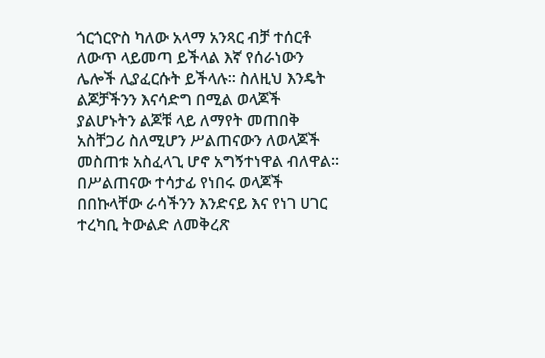ጎርጎርዮስ ካለው አላማ አንጻር ብቻ ተሰርቶ ለውጥ ላይመጣ ይችላል እኛ የሰራነውን ሌሎች ሊያፈርሱት ይችላሉ፡፡ ስለዚህ እንዴት ልጆቻችንን እናሳድግ በሚል ወላጆች ያልሆኑትን ልጆቹ ላይ ለማየት መጠበቅ አስቸጋሪ ስለሚሆን ሥልጠናውን ለወላጆች መስጠቱ አስፈላጊ ሆኖ አግኝተነዋል ብለዋል፡፡
በሥልጠናው ተሳታፊ የነበሩ ወላጆች በበኩላቸው ራሳችንን እንድናይ እና የነገ ሀገር ተረካቢ ትውልድ ለመቅረጽ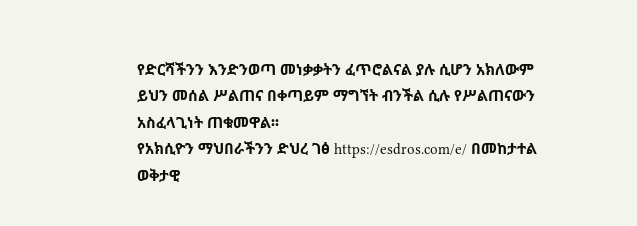የድርሻችንን እንድንወጣ መነቃቃትን ፈጥሮልናል ያሉ ሲሆን አክለውም ይህን መሰል ሥልጠና በቀጣይም ማግኘት ብንችል ሲሉ የሥልጠናውን አስፈላጊነት ጠቁመዋል፡፡
የአክሲዮን ማህበራችንን ድህረ ገፅ https://esdros.com/e/ በመከታተል ወቅታዊ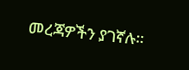መረጃዎችን ያገኛሉ።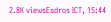2.8K viewsEsdros ICT, 15:44